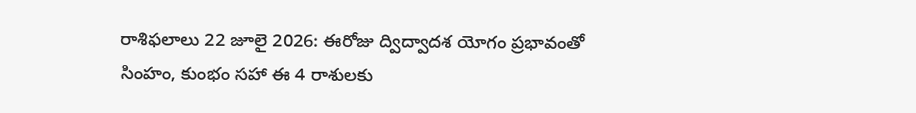రాశిఫలాలు 22 జూలై 2026: ఈరోజు ద్విద్వాదశ యోగం ప్రభావంతో సింహం, కుంభం సహా ఈ 4 రాశులకు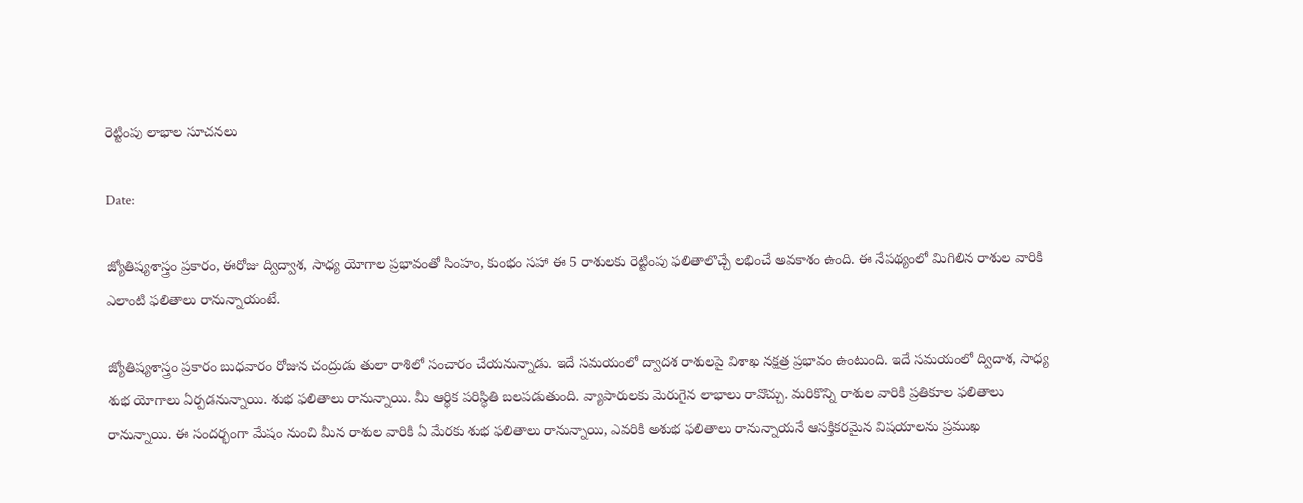రెట్టింపు లాభాల సూచనలు

Date:

జ్యోతిష్యశాస్త్రం ప్రకారం, ఈరోజు ద్విద్వాశ, సాధ్య యోగాల ప్రభావంతో సింహం, కుంభం సహా ఈ 5 రాశులకు రెట్టింపు ఫలితాలొచ్చే లభించే అవకాశం ఉంది. ఈ నేపథ్యంలో మిగిలిన రాశుల వారికి ఎలాంటి ఫలితాలు రానున్నాయంటే.

జ్యోతిష్యశాస్త్రం ప్రకారం బుధవారం రోజున చంద్రుడు తులా రాశిలో సంచారం చేయనున్నాడు. ఇదే సమయంలో ద్వాదశ రాశులపై విశాఖ నక్షత్ర ప్రభావం ఉంటుంది. ఇదే సమయంలో ద్విదాశ, సాధ్య శుభ యోగాలు ఏర్పడనున్నాయి. శుభ ఫలితాలు రానున్నాయి. మీ ఆర్థిక పరిస్థితి బలపడుతుంది. వ్యాపారులకు మెరుగైన లాభాలు రావొచ్చు. మరికొన్ని రాశుల వారికి ప్రతికూల ఫలితాలు రానున్నాయి. ఈ సందర్భంగా మేషం నుంచి మీన రాశుల వారికి ఏ మేరకు శుభ ఫలితాలు రానున్నాయి, ఎవరికి అశుభ ఫలితాలు రానున్నాయనే ఆసక్తికరమైన విషయాలను ప్రముఖ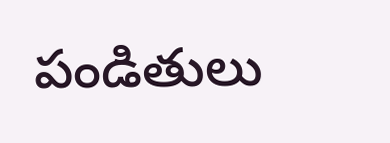పండితులు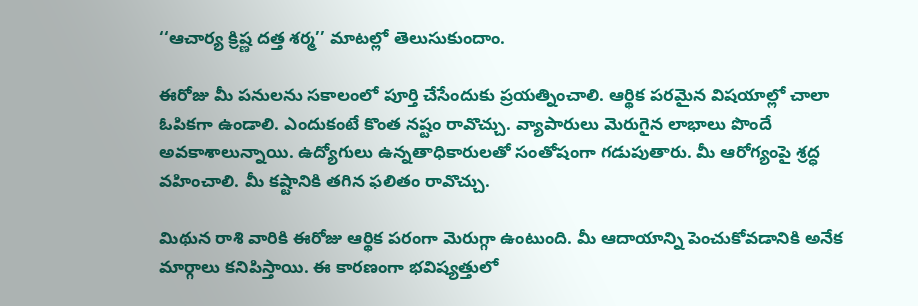‘‘ఆచార్య క్రిష్ణ దత్త శర్మ’’ మాటల్లో తెలుసుకుందాం.

ఈరోజు మీ పనులను సకాలంలో పూర్తి చేసేందుకు ప్రయత్నించాలి. ఆర్థిక పరమైన విషయాల్లో చాలా ఓపికగా ఉండాలి. ఎందుకంటే కొంత నష్టం రావొచ్చు. వ్యాపారులు మెరుగైన లాభాలు పొందే అవకాశాలున్నాయి. ఉద్యోగులు ఉన్నతాధికారులతో సంతోషంగా గడుపుతారు. మీ ఆరోగ్యంపై శ్రద్ధ వహించాలి. మీ కష్టానికి తగిన ఫలితం రావొచ్చు.

మిథున రాశి వారికి ఈరోజు ఆర్థిక పరంగా మెరుగ్గా ఉంటుంది. మీ ఆదాయాన్ని పెంచుకోవడానికి అనేక మార్గాలు కనిపిస్తాయి. ఈ కారణంగా భవిష్యత్తులో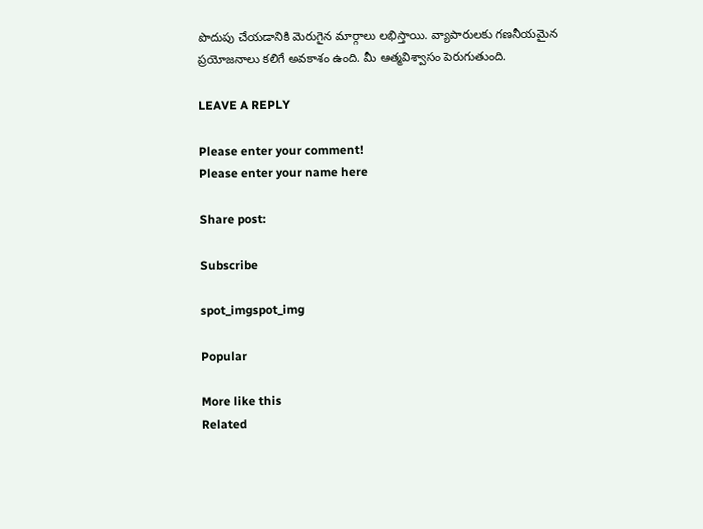పొదుపు చేయడానికి మెరుగైన మార్గాలు లభిస్తాయి. వ్యాపారులకు గణనీయమైన ప్రయోజనాలు కలిగే అవకాశం ఉంది. మీ ఆత్మవిశ్వాసం పెరుగుతుంది.

LEAVE A REPLY

Please enter your comment!
Please enter your name here

Share post:

Subscribe

spot_imgspot_img

Popular

More like this
Related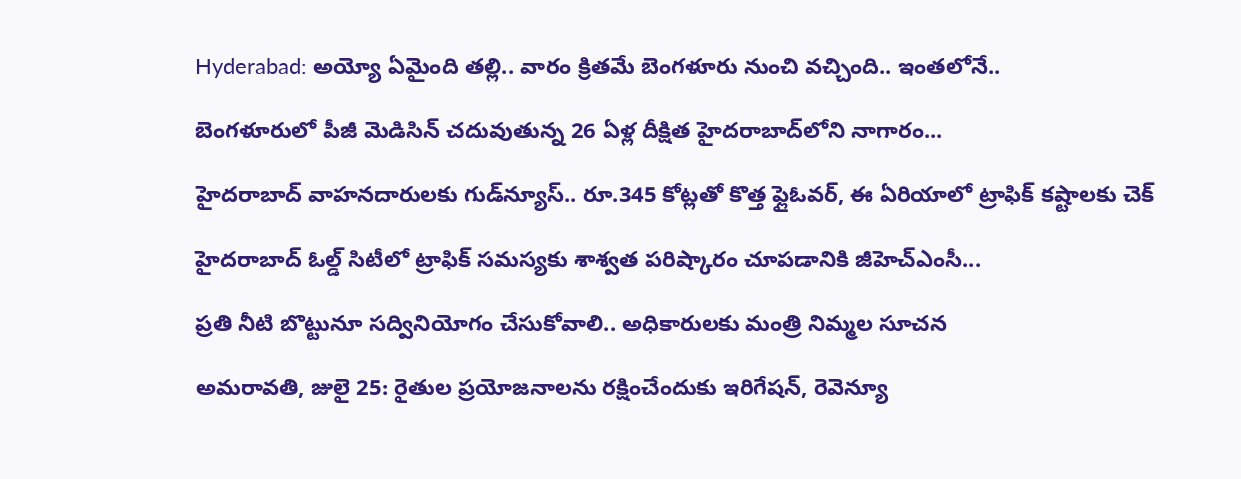Hyderabad: అయ్యో ఏమైంది తల్లి.. వారం క్రితమే బెంగళూరు నుంచి వచ్చింది.. ఇంతలోనే..

బెంగళూరులో పీజీ మెడిసిన్ చదువుతున్న 26 ఏళ్ల దీక్షిత హైదరాబాద్‌లోని నాగారం...

హైదరాబాద్ వాహనదారులకు గుడ్‌న్యూస్.. రూ.345 కోట్లతో కొత్త ఫ్లైఓవర్, ఈ ఏరియాలో ట్రాఫిక్ కష్టాలకు చెక్

హైదరాబాద్ ఓల్డ్ సిటీలో ట్రాఫిక్ సమస్యకు శాశ్వత పరిష్కారం చూపడానికి జీహెచ్‌ఎంసీ...

ప్రతి నీటి బొట్టునూ స‌ద్వినియోగం చేసుకోవాలి.. అధికారులకు మంత్రి నిమ్మల సూచన

అమరావతి, జులై 25: రైతుల‌ ప్రయోజనాలను ర‌క్షించేందుకు ఇరిగేష‌న్, రెవెన్యూ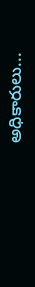అధికారులు...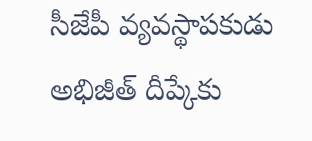సీజేపీ వ్యవస్థాపకుడు అభిజీత్ దీప్కేకు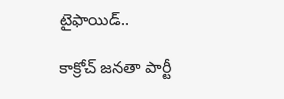టైఫాయిడ్..

కాక్రోచ్ జనతా పార్టీ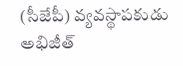(సీజేపీ) వ్యవస్థాపకుడు అభిజీత్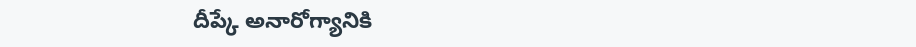దీప్కే అనారోగ్యానికి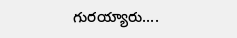గురయ్యారు....